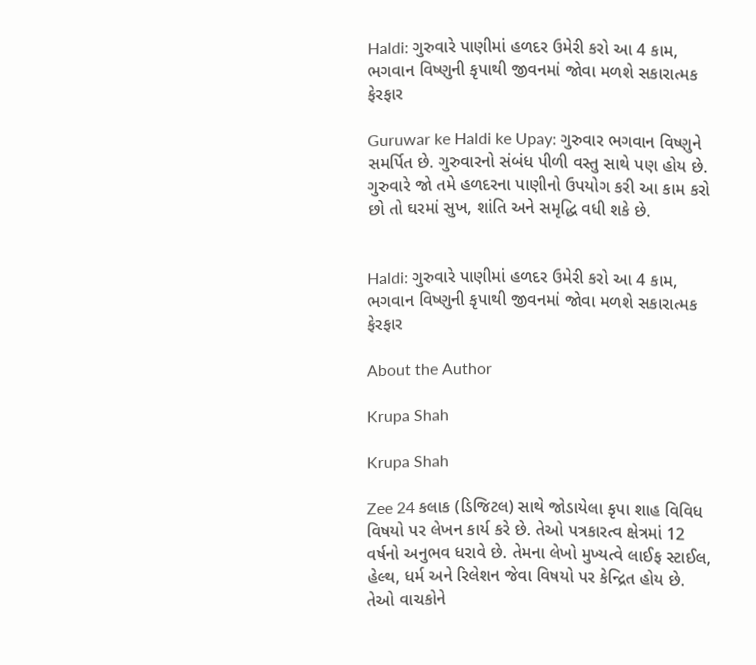Haldi: ગુરુવારે પાણીમાં હળદર ઉમેરી કરો આ 4 કામ, ભગવાન વિષ્ણુની કૃપાથી જીવનમાં જોવા મળશે સકારાત્મક ફેરફાર

Guruwar ke Haldi ke Upay: ગુરુવાર ભગવાન વિષ્ણુને સમર્પિત છે. ગુરુવારનો સંબંધ પીળી વસ્તુ સાથે પણ હોય છે. ગુરુવારે જો તમે હળદરના પાણીનો ઉપયોગ કરી આ કામ કરો છો તો ઘરમાં સુખ, શાંતિ અને સમૃદ્ધિ વધી શકે છે.


Haldi: ગુરુવારે પાણીમાં હળદર ઉમેરી કરો આ 4 કામ, ભગવાન વિષ્ણુની કૃપાથી જીવનમાં જોવા મળશે સકારાત્મક ફેરફાર

About the Author

Krupa Shah

Krupa Shah

Zee 24 કલાક (ડિજિટલ) સાથે જોડાયેલા કૃપા શાહ વિવિધ વિષયો પર લેખન કાર્ય કરે છે. તેઓ પત્રકારત્વ ક્ષેત્રમાં 12 વર્ષનો અનુભવ ધરાવે છે. તેમના લેખો મુખ્યત્વે લાઈફ સ્ટાઈલ, હેલ્થ, ધર્મ અને રિલેશન જેવા વિષયો પર કેન્દ્રિત હોય છે. તેઓ વાચકોને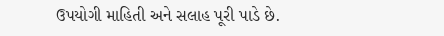ઉપયોગી માહિતી અને સલાહ પૂરી પાડે છે.